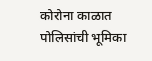कोरोना काळात पोलिसांची भूमिका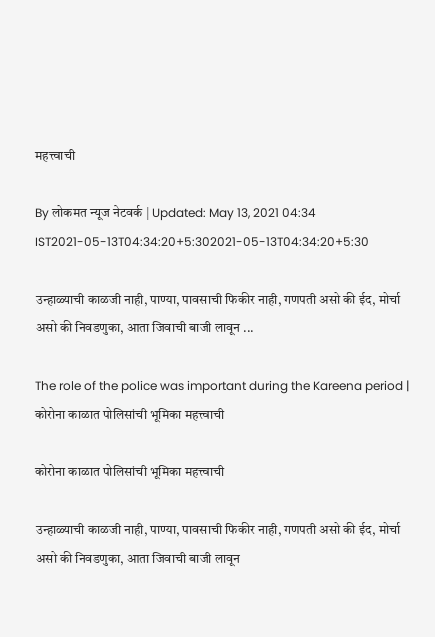महत्त्वाची

By लोकमत न्यूज नेटवर्क | Updated: May 13, 2021 04:34 IST2021-05-13T04:34:20+5:302021-05-13T04:34:20+5:30

उन्हाळ्याची काळजी नाही, पाण्या, पावसाची फिकीर नाही, गणपती असो की ईद, मोर्चा असो की निवडणुका, आता जिवाची बाजी लावून ...

The role of the police was important during the Kareena period | कोरोना काळात पोलिसांची भूमिका महत्त्वाची

कोरोना काळात पोलिसांची भूमिका महत्त्वाची

उन्हाळ्याची काळजी नाही, पाण्या, पावसाची फिकीर नाही, गणपती असो की ईद, मोर्चा असो की निवडणुका, आता जिवाची बाजी लावून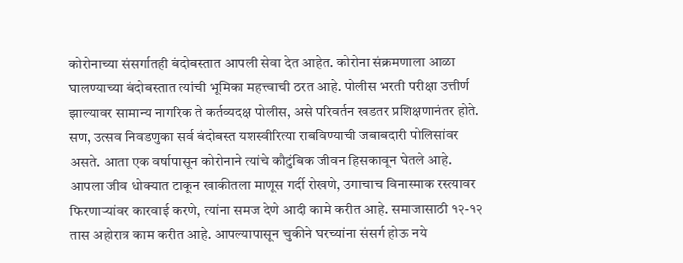कोरोनाच्या संसर्गातही बंदोबस्तात आपली सेवा देत आहेत. कोरोना संक्रमणाला आळा घालण्याच्या बंदोबस्तात त्यांची भूमिका महत्त्वाची ठरत आहे. पोलीस भरती परीक्षा उत्तीर्ण झाल्यावर सामान्य नागरिक ते कर्तव्यदक्ष पोलीस, असे परिवर्तन खडतर प्रशिक्षणानंतर होते. सण, उत्सव निवडणुका सर्व बंदोबस्त यशस्वीरित्या राबविण्याची जबाबदारी पोलिसांवर असते. आता एक वर्षापासून कोरोनाने त्यांचे कौटुंबिक जीवन हिसकावून घेतले आहे. आपला जीव धोक्यात टाकून खाकीतला माणूस गर्दी रोखणे, उगाचाच विनास्माक रस्त्यावर फिरणाऱ्यांवर कारवाई करणे, त्यांना समज देणे आदी कामे करीत आहे. समाजासाठी १२-१२ तास अहोरात्र काम करीत आहे. आपल्यापासून चुकीने घरच्यांना संसर्ग होऊ नये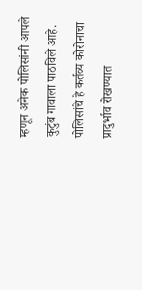म्हणून अनेक पोलिसांनी आपले कुटुंब गावाला पाठविले आहे. पोलिसांचे हे कर्तव्य कोरोनाचा प्रादुर्भाव रोखण्यात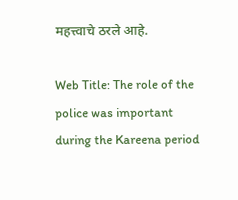महत्त्वाचे ठरले आहे.

Web Title: The role of the police was important during the Kareena period